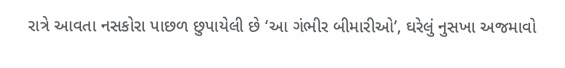રાત્રે આવતા નસકોરા પાછળ છુપાયેલી છે ‘આ ગંભીર બીમારીઓ’, ઘરેલું નુસખા અજમાવો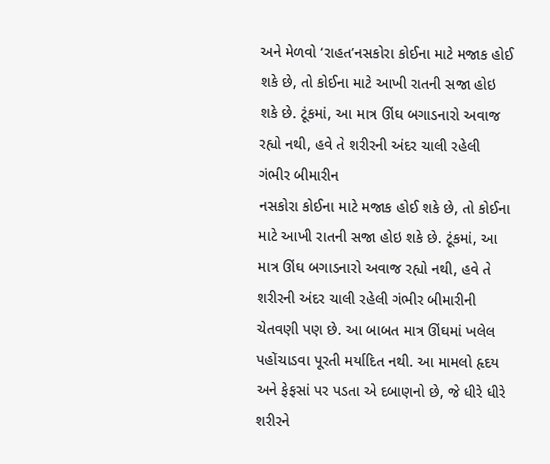અને મેળવો ‘રાહત’નસકોરા કોઈના માટે મજાક હોઈ શકે છે, તો કોઈના માટે આખી રાતની સજા હોઇ શકે છે. ટૂંકમાં, આ માત્ર ઊંઘ બગાડનારો અવાજ રહ્યો નથી, હવે તે શરીરની અંદર ચાલી રહેલી ગંભીર બીમારીન
નસકોરા કોઈના માટે મજાક હોઈ શકે છે, તો કોઈના માટે આખી રાતની સજા હોઇ શકે છે. ટૂંકમાં, આ માત્ર ઊંઘ બગાડનારો અવાજ રહ્યો નથી, હવે તે શરીરની અંદર ચાલી રહેલી ગંભીર બીમારીની ચેતવણી પણ છે. આ બાબત માત્ર ઊંઘમાં ખલેલ પહોંચાડવા પૂરતી મર્યાદિત નથી. આ મામલો હૃદય અને ફેફસાં પર પડતા એ દબાણનો છે, જે ધીરે ધીરે શરીરને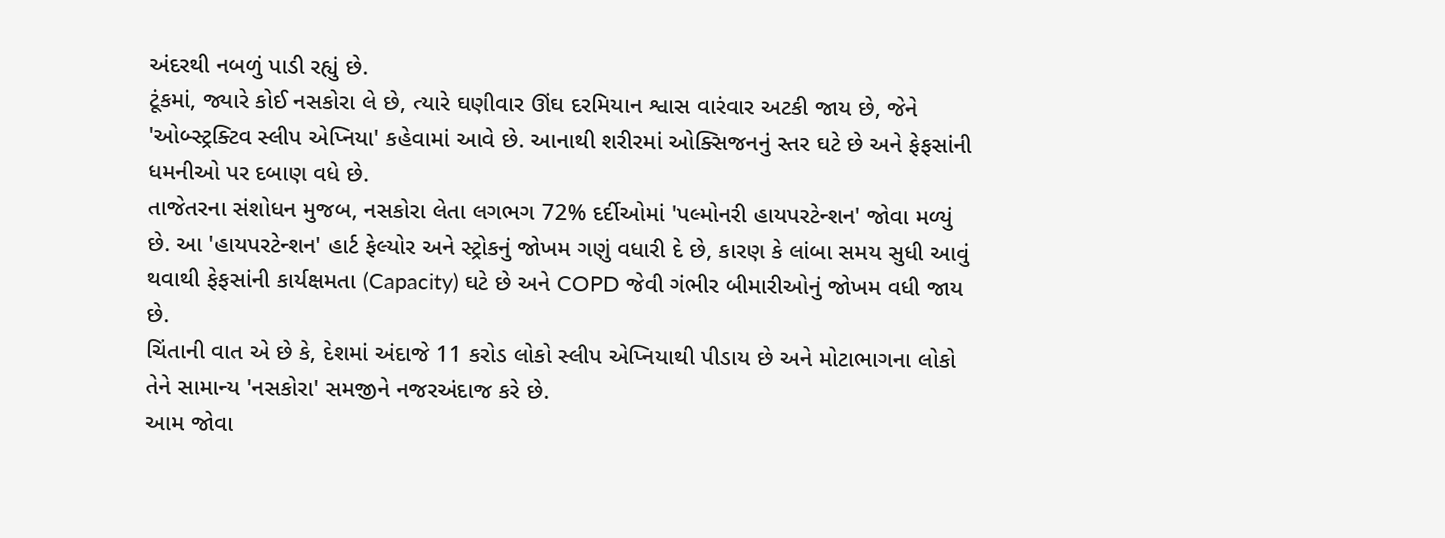અંદરથી નબળું પાડી રહ્યું છે.
ટૂંકમાં, જ્યારે કોઈ નસકોરા લે છે, ત્યારે ઘણીવાર ઊંઘ દરમિયાન શ્વાસ વારંવાર અટકી જાય છે, જેને 'ઓબ્સ્ટ્રક્ટિવ સ્લીપ એપ્નિયા' કહેવામાં આવે છે. આનાથી શરીરમાં ઓક્સિજનનું સ્તર ઘટે છે અને ફેફસાંની ધમનીઓ પર દબાણ વધે છે.
તાજેતરના સંશોધન મુજબ, નસકોરા લેતા લગભગ 72% દર્દીઓમાં 'પલ્મોનરી હાયપરટેન્શન' જોવા મળ્યું છે. આ 'હાયપરટેન્શન' હાર્ટ ફેલ્યોર અને સ્ટ્રોકનું જોખમ ગણું વધારી દે છે, કારણ કે લાંબા સમય સુધી આવું થવાથી ફેફસાંની કાર્યક્ષમતા (Capacity) ઘટે છે અને COPD જેવી ગંભીર બીમારીઓનું જોખમ વધી જાય છે.
ચિંતાની વાત એ છે કે, દેશમાં અંદાજે 11 કરોડ લોકો સ્લીપ એપ્નિયાથી પીડાય છે અને મોટાભાગના લોકો તેને સામાન્ય 'નસકોરા' સમજીને નજરઅંદાજ કરે છે.
આમ જોવા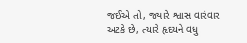જઈએ તો, જ્યારે શ્વાસ વારંવાર અટકે છે, ત્યારે હૃદયને વધુ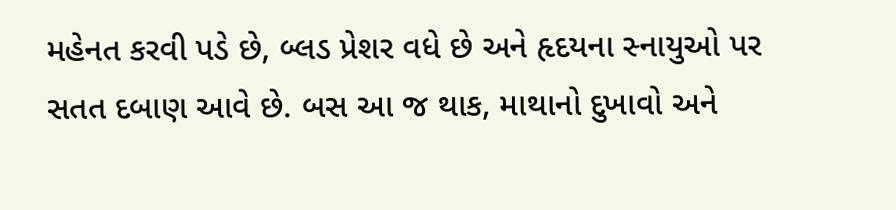મહેનત કરવી પડે છે, બ્લડ પ્રેશર વધે છે અને હૃદયના સ્નાયુઓ પર સતત દબાણ આવે છે. બસ આ જ થાક, માથાનો દુખાવો અને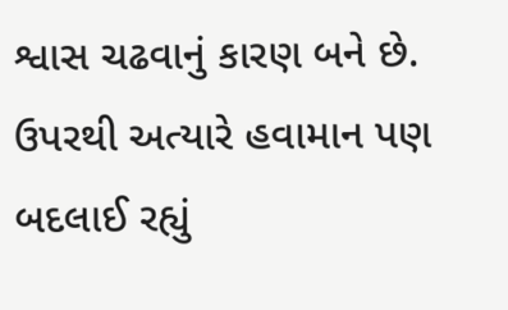શ્વાસ ચઢવાનું કારણ બને છે. ઉપરથી અત્યારે હવામાન પણ બદલાઈ રહ્યું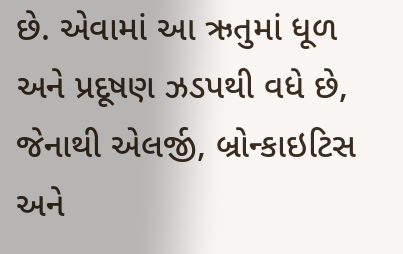છે. એવામાં આ ઋતુમાં ધૂળ અને પ્રદૂષણ ઝડપથી વધે છે, જેનાથી એલર્જી, બ્રોન્કાઇટિસ અને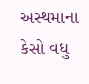અસ્થમાના કેસો વધુ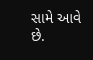સામે આવે છે.